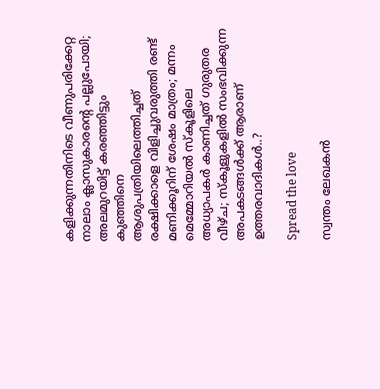കളിക്കുന്നതിനിടെ വീണുപരിക്കേറ്റ നാലാം ക്ലാസുകാരന്റെ പല്ലുപോയി; അലമുറയിട്ട് കരഞ്ഞിട്ടും കുഞ്ഞിനെ ആശുപത്രിയിലെത്തിച്ചത് രക്ഷിക്കാളെ വിളിച്ചുവരുത്തി രണ്ട് മണിക്കൂറിന് ശേഷം മാത്രം; മന്നം മെമ്മോറിയല്‍ സ്‌കൂളിലെ അധ്യാപകർ കാണിച്ചത് ഗുരുതര വീഴ്ച; സ്‌കൂളുകളില്‍ സംഭവിക്കുന്ന അപകടങ്ങള്‍ക്ക് ആരാണ് ഉത്തരവാദികള്‍..?

Spread the love

സ്വന്തം ലേഖകന്‍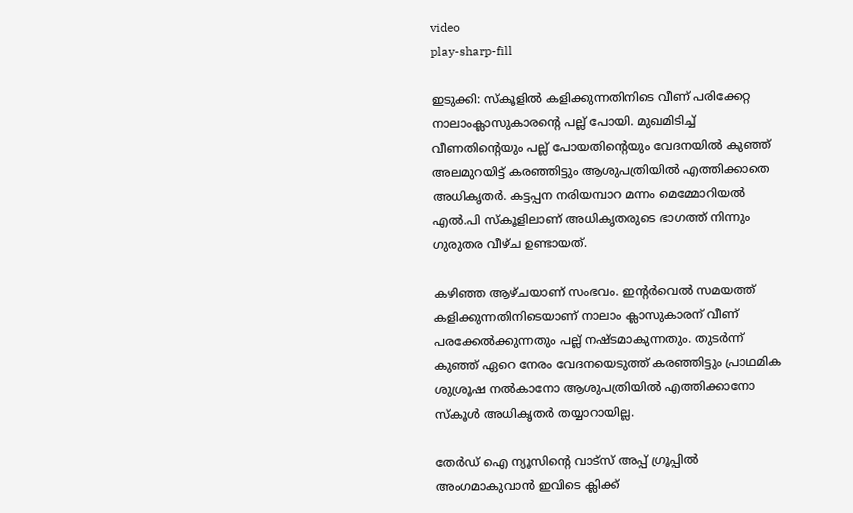video
play-sharp-fill

ഇടുക്കി: സ്‌കൂളില്‍ കളിക്കുന്നതിനിടെ വീണ് പരിക്കേറ്റ നാലാംക്ലാസുകാരന്റെ പല്ല് പോയി. മുഖമിടിച്ച് വീണതിന്റെയും പല്ല് പോയതിന്റെയും വേദനയില്‍ കുഞ്ഞ് അലമുറയിട്ട് കരഞ്ഞിട്ടും ആശുപത്രിയില്‍ എത്തിക്കാതെ അധികൃതര്‍. കട്ടപ്പന നരിയമ്പാറ മന്നം മെമ്മോറിയല്‍ എല്‍.പി സ്‌കൂളിലാണ് അധികൃതരുടെ ഭാഗത്ത് നിന്നും ഗുരുതര വീഴ്ച ഉണ്ടായത്.

കഴിഞ്ഞ ആഴ്ചയാണ് സംഭവം. ഇന്റര്‍വെല്‍ സമയത്ത് കളിക്കുന്നതിനിടെയാണ് നാലാം ക്ലാസുകാരന് വീണ് പരക്കേല്‍ക്കുന്നതും പല്ല് നഷ്ടമാകുന്നതും. തുടര്‍ന്ന് കുഞ്ഞ് ഏറെ നേരം വേദനയെടുത്ത് കരഞ്ഞിട്ടും പ്രാഥമിക ശുശ്രൂഷ നല്‍കാനോ ആശുപത്രിയില്‍ എത്തിക്കാനോ സ്‌കൂള്‍ അധികൃതര്‍ തയ്യാറായില്ല.

തേർഡ് ഐ ന്യൂസിന്റെ വാട്സ് അപ്പ് ഗ്രൂപ്പിൽ അംഗമാകുവാൻ ഇവിടെ ക്ലിക്ക്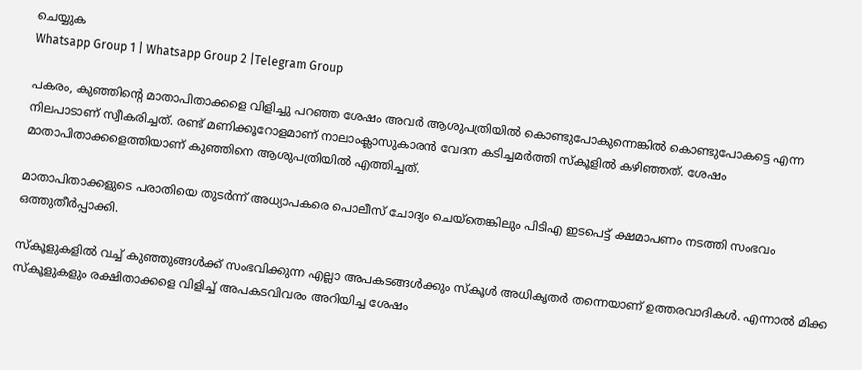ചെയ്യുക
Whatsapp Group 1 | Whatsapp Group 2 |Telegram Group

പകരം, കുഞ്ഞിന്റെ മാതാപിതാക്കളെ വിളിച്ചു പറഞ്ഞ ശേഷം അവര്‍ ആശുപത്രിയില്‍ കൊണ്ടുപോകുന്നെങ്കില്‍ കൊണ്ടുപോകട്ടെ എന്ന നിലപാടാണ് സ്വീകരിച്ചത്. രണ്ട് മണിക്കൂറോളമാണ് നാലാംക്ലാസുകാരന്‍ വേദന കടിച്ചമര്‍ത്തി സ്‌കൂളില്‍ കഴിഞ്ഞത്. ശേഷം മാതാപിതാക്കളെത്തിയാണ് കുഞ്ഞിനെ ആശുപത്രിയില്‍ എത്തിച്ചത്.

മാതാപിതാക്കളുടെ പരാതിയെ തുടര്‍ന്ന് അധ്യാപകരെ പൊലീസ് ചോദ്യം ചെയ്‌തെങ്കിലും പിടിഎ ഇടപെട്ട് ക്ഷമാപണം നടത്തി സംഭവം ഒത്തുതീര്‍പ്പാക്കി.

സ്‌കൂളുകളില്‍ വച്ച് കുഞ്ഞുങ്ങള്‍ക്ക് സംഭവിക്കുന്ന എല്ലാ അപകടങ്ങള്‍ക്കും സ്‌കൂള്‍ അധികൃതര്‍ തന്നെയാണ് ഉത്തരവാദികള്‍. എന്നാല്‍ മിക്ക സ്‌കൂളുകളും രക്ഷിതാക്കളെ വിളിച്ച് അപകടവിവരം അറിയിച്ച ശേഷം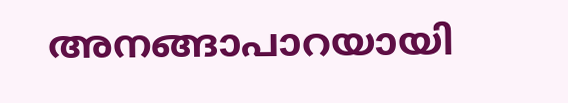അനങ്ങാപാറയായി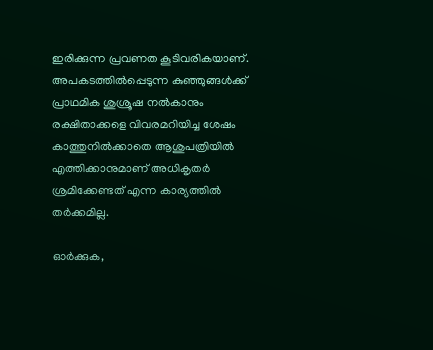ഇരിക്കുന്ന പ്രവണത കൂടിവരികയാണ്. അപകടത്തില്‍പ്പെടുന്ന കുഞ്ഞുങ്ങള്‍ക്ക് പ്രാഥമിക ശുശ്രൂഷ നല്‍കാനും രക്ഷിതാക്കളെ വിവരമറിയിച്ച ശേഷം കാത്തുനില്‍ക്കാതെ ആശുപത്രിയില്‍ എത്തിക്കാനുമാണ് അധികൃതര്‍ ശ്രമിക്കേണ്ടത് എന്ന കാര്യത്തില്‍ തര്‍ക്കമില്ല.

ഓര്‍ക്കുക,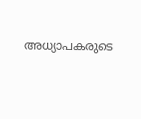അധ്യാപകരുടെ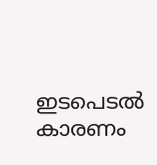ഇടപെടല്‍ കാരണം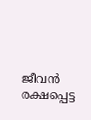ജീവന്‍ രക്ഷപ്പെട്ട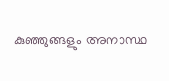കുഞ്ഞുങ്ങളും അനാസ്ഥ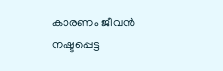കാരണം ജീവന്‍ നഷ്ടപ്പെട്ട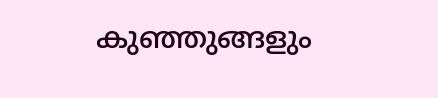കുഞ്ഞുങ്ങളും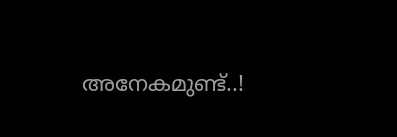അനേകമുണ്ട്..!